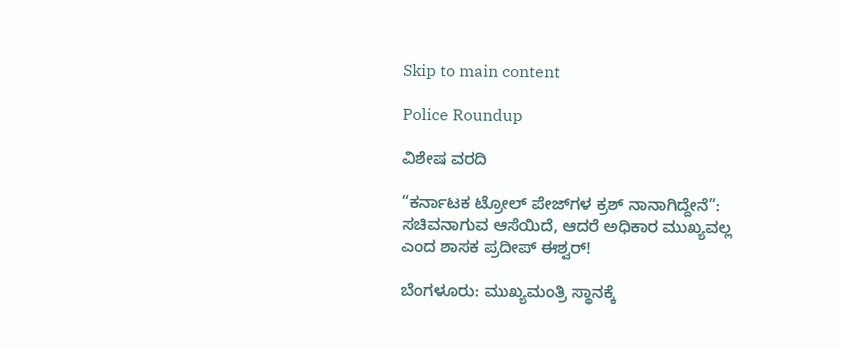Skip to main content

Police Roundup

ವಿಶೇಷ ವರದಿ

“ಕರ್ನಾಟಕ ಟ್ರೋಲ್ ಪೇಜ್‌ಗಳ ಕ್ರಶ್ ನಾನಾಗಿದ್ದೇನೆ”: ಸಚಿವನಾಗುವ ಆಸೆಯಿದೆ, ಆದರೆ ಅಧಿಕಾರ ಮುಖ್ಯವಲ್ಲ ಎಂದ ಶಾಸಕ ಪ್ರದೀಪ್ ಈಶ್ವರ್!

ಬೆಂಗಳೂರು: ಮುಖ್ಯಮಂತ್ರಿ ಸ್ಥಾನಕ್ಕೆ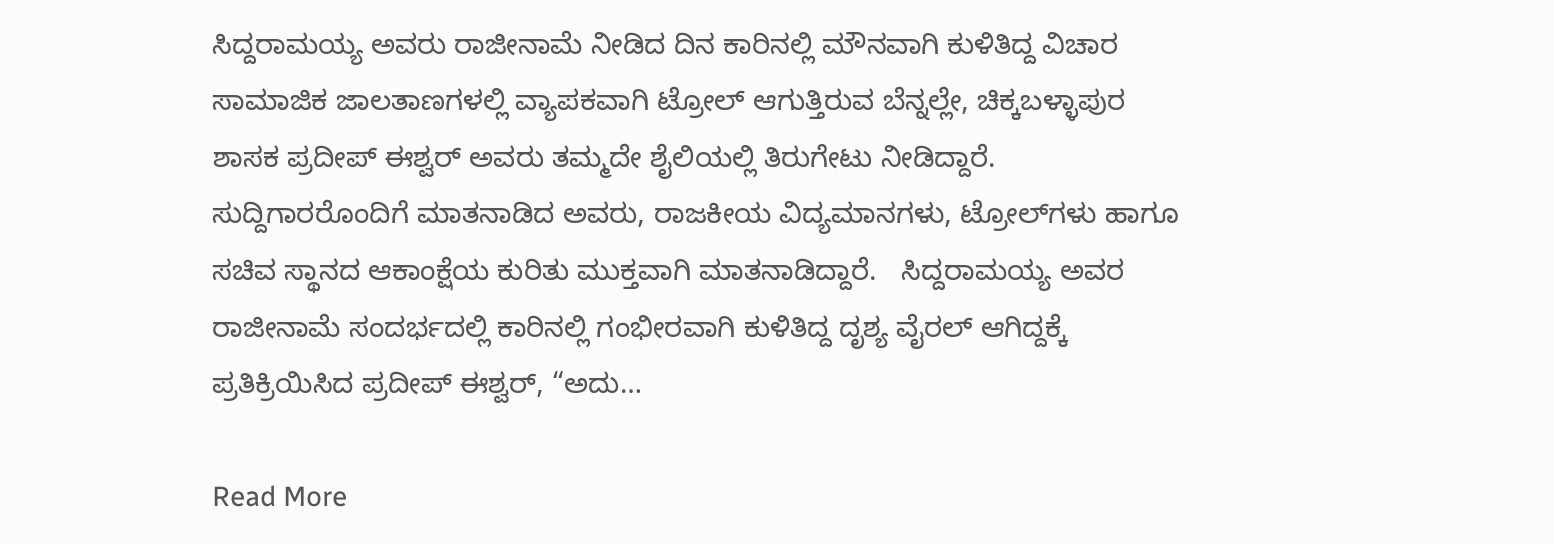ಸಿದ್ದರಾಮಯ್ಯ ಅವರು ರಾಜೀನಾಮೆ ನೀಡಿದ ದಿನ ಕಾರಿನಲ್ಲಿ ಮೌನವಾಗಿ ಕುಳಿತಿದ್ದ ವಿಚಾರ ಸಾಮಾಜಿಕ ಜಾಲತಾಣಗಳಲ್ಲಿ ವ್ಯಾಪಕವಾಗಿ ಟ್ರೋಲ್ ಆಗುತ್ತಿರುವ ಬೆನ್ನಲ್ಲೇ, ಚಿಕ್ಕಬಳ್ಳಾಪುರ ಶಾಸಕ ಪ್ರದೀಪ್ ಈಶ್ವರ್ ಅವರು ತಮ್ಮದೇ ಶೈಲಿಯಲ್ಲಿ ತಿರುಗೇಟು ನೀಡಿದ್ದಾರೆ. ಸುದ್ದಿಗಾರರೊಂದಿಗೆ ಮಾತನಾಡಿದ ಅವರು, ರಾಜಕೀಯ ವಿದ್ಯಮಾನಗಳು, ಟ್ರೋಲ್‌ಗಳು ಹಾಗೂ ಸಚಿವ ಸ್ಥಾನದ ಆಕಾಂಕ್ಷೆಯ ಕುರಿತು ಮುಕ್ತವಾಗಿ ಮಾತನಾಡಿದ್ದಾರೆ.   ಸಿದ್ದರಾಮಯ್ಯ ಅವರ ರಾಜೀನಾಮೆ ಸಂದರ್ಭದಲ್ಲಿ ಕಾರಿನಲ್ಲಿ ಗಂಭೀರವಾಗಿ ಕುಳಿತಿದ್ದ ದೃಶ್ಯ ವೈರಲ್ ಆಗಿದ್ದಕ್ಕೆ ಪ್ರತಿಕ್ರಿಯಿಸಿದ ಪ್ರದೀಪ್ ಈಶ್ವರ್, “ಅದು…

Read More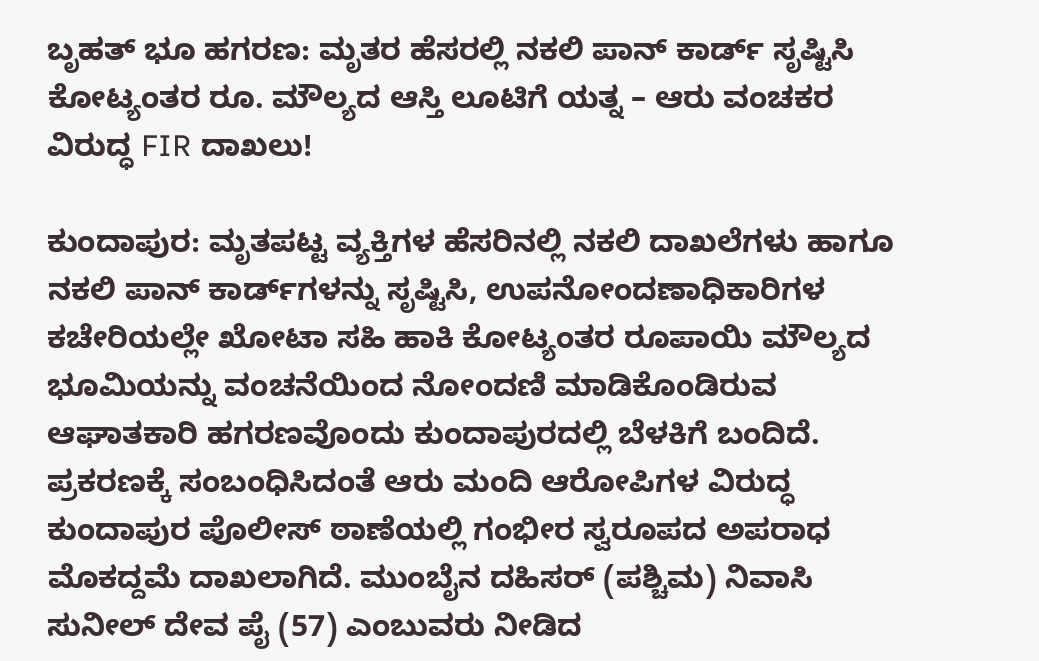ಬೃಹತ್ ಭೂ ಹಗರಣ: ಮೃತರ ಹೆಸರಲ್ಲಿ ನಕಲಿ ಪಾನ್ ಕಾರ್ಡ್ ಸೃಷ್ಟಿಸಿ ಕೋಟ್ಯಂತರ ರೂ. ಮೌಲ್ಯದ ಆಸ್ತಿ ಲೂಟಿಗೆ ಯತ್ನ – ಆರು ವಂಚಕರ ವಿರುದ್ಧ FIR ದಾಖಲು!

ಕುಂದಾಪುರ: ಮೃತಪಟ್ಟ ವ್ಯಕ್ತಿಗಳ ಹೆಸರಿನಲ್ಲಿ ನಕಲಿ ದಾಖಲೆಗಳು ಹಾಗೂ ನಕಲಿ ಪಾನ್ ಕಾರ್ಡ್‌ಗಳನ್ನು ಸೃಷ್ಟಿಸಿ, ಉಪನೋಂದಣಾಧಿಕಾರಿಗಳ ಕಚೇರಿಯಲ್ಲೇ ಖೋಟಾ ಸಹಿ ಹಾಕಿ ಕೋಟ್ಯಂತರ ರೂಪಾಯಿ ಮೌಲ್ಯದ ಭೂಮಿಯನ್ನು ವಂಚನೆಯಿಂದ ನೋಂದಣಿ ಮಾಡಿಕೊಂಡಿರುವ ಆಘಾತಕಾರಿ ಹಗರಣವೊಂದು ಕುಂದಾಪುರದಲ್ಲಿ ಬೆಳಕಿಗೆ ಬಂದಿದೆ. ಪ್ರಕರಣಕ್ಕೆ ಸಂಬಂಧಿಸಿದಂತೆ ಆರು ಮಂದಿ ಆರೋಪಿಗಳ ವಿರುದ್ಧ ಕುಂದಾಪುರ ಪೊಲೀಸ್ ಠಾಣೆಯಲ್ಲಿ ಗಂಭೀರ ಸ್ವರೂಪದ ಅಪರಾಧ ಮೊಕದ್ದಮೆ ದಾಖಲಾಗಿದೆ. ಮುಂಬೈನ ದಹಿಸರ್ (ಪಶ್ಚಿಮ) ನಿವಾಸಿ ಸುನೀಲ್ ದೇವ ಪೈ (57) ಎಂಬುವರು ನೀಡಿದ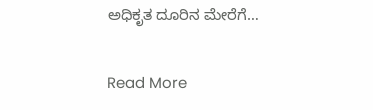ಅಧಿಕೃತ ದೂರಿನ ಮೇರೆಗೆ…

Read More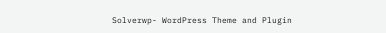Solverwp- WordPress Theme and Plugin